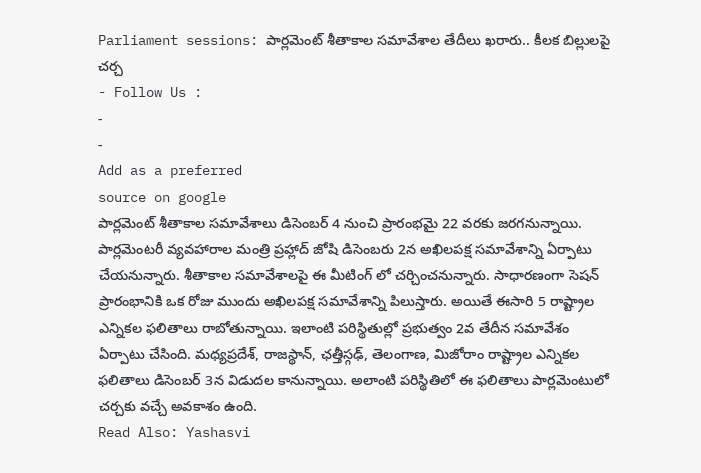Parliament sessions: పార్లమెంట్ శీతాకాల సమావేశాల తేదీలు ఖరారు.. కీలక బిల్లులపై చర్చ
- Follow Us :
-
-
Add as a preferred
source on google
పార్లమెంట్ శీతాకాల సమావేశాలు డిసెంబర్ 4 నుంచి ప్రారంభమై 22 వరకు జరగనున్నాయి. పార్లమెంటరీ వ్యవహారాల మంత్రి ప్రహ్లాద్ జోషి డిసెంబరు 2న అఖిలపక్ష సమావేశాన్ని ఏర్పాటు చేయనున్నారు. శీతాకాల సమావేశాలపై ఈ మీటింగ్ లో చర్చించనున్నారు. సాధారణంగా సెషన్ ప్రారంభానికి ఒక రోజు ముందు అఖిలపక్ష సమావేశాన్ని పిలుస్తారు. అయితే ఈసారి 5 రాష్ట్రాల ఎన్నికల ఫలితాలు రాబోతున్నాయి. ఇలాంటి పరిస్థితుల్లో ప్రభుత్వం 2వ తేదీన సమావేశం ఏర్పాటు చేసింది. మధ్యప్రదేశ్, రాజస్థాన్, ఛత్తీస్గఢ్, తెలంగాణ, మిజోరాం రాష్ట్రాల ఎన్నికల ఫలితాలు డిసెంబర్ 3న విడుదల కానున్నాయి. అలాంటి పరిస్థితిలో ఈ ఫలితాలు పార్లమెంటులో చర్చకు వచ్చే అవకాశం ఉంది.
Read Also: Yashasvi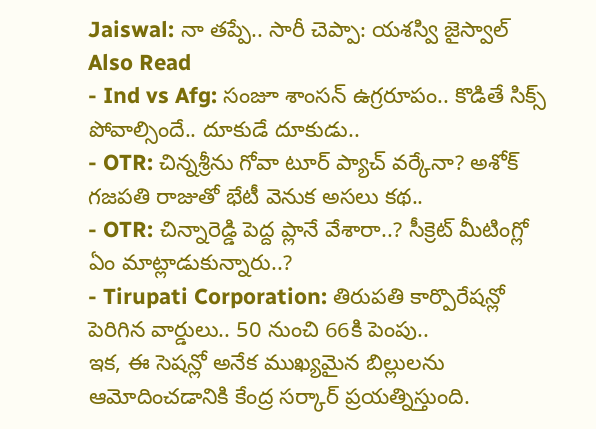Jaiswal: నా తప్పే.. సారీ చెప్పా: యశస్వి జైస్వాల్
Also Read
- Ind vs Afg: సంజూ శాంసన్ ఉగ్రరూపం.. కొడితే సిక్స్ పోవాల్సిందే.. దూకుడే దూకుడు..
- OTR: చిన్నశ్రీను గోవా టూర్ ప్యాచ్ వర్కేనా? అశోక్ గజపతి రాజుతో భేటీ వెనుక అసలు కథ..
- OTR: చిన్నారెడ్డి పెద్ద ప్లానే వేశారా..? సీక్రెట్ మీటింగ్లో ఏం మాట్లాడుకున్నారు..?
- Tirupati Corporation: తిరుపతి కార్పొరేషన్లో పెరిగిన వార్డులు.. 50 నుంచి 66కి పెంపు..
ఇక, ఈ సెషన్లో అనేక ముఖ్యమైన బిల్లులను ఆమోదించడానికి కేంద్ర సర్కార్ ప్రయత్నిస్తుంది.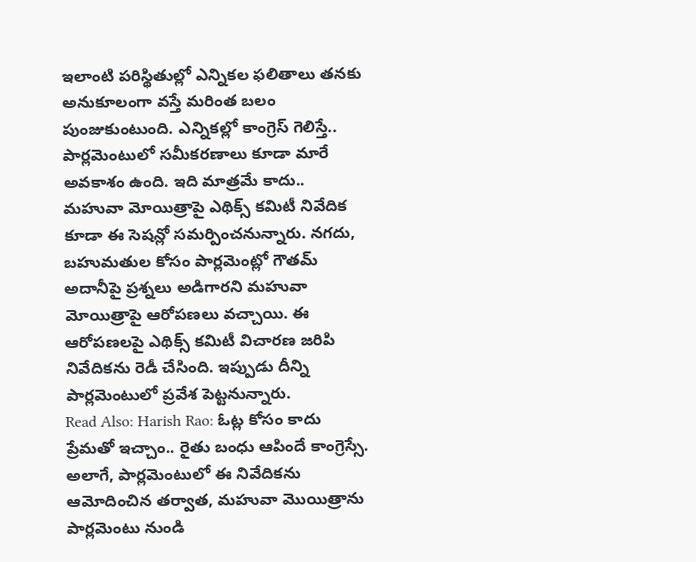ఇలాంటి పరిస్థితుల్లో ఎన్నికల ఫలితాలు తనకు అనుకూలంగా వస్తే మరింత బలం పుంజుకుంటుంది. ఎన్నికల్లో కాంగ్రెస్ గెలిస్తే.. పార్లమెంటులో సమీకరణాలు కూడా మారే అవకాశం ఉంది. ఇది మాత్రమే కాదు.. మహువా మోయిత్రాపై ఎథిక్స్ కమిటీ నివేదిక కూడా ఈ సెషన్లో సమర్పించనున్నారు. నగదు, బహుమతుల కోసం పార్లమెంట్లో గౌతమ్ అదానీపై ప్రశ్నలు అడిగారని మహువా మోయిత్రాపై ఆరోపణలు వచ్చాయి. ఈ ఆరోపణలపై ఎథిక్స్ కమిటీ విచారణ జరిపి నివేదికను రెడీ చేసింది. ఇప్పుడు దీన్ని పార్లమెంటులో ప్రవేశ పెట్టనున్నారు.
Read Also: Harish Rao: ఓట్ల కోసం కాదు ప్రేమతో ఇచ్చాం.. రైతు బంధు ఆపిందే కాంగ్రెస్సే.
అలాగే, పార్లమెంటులో ఈ నివేదికను ఆమోదించిన తర్వాత, మహువా మొయిత్రాను పార్లమెంటు నుండి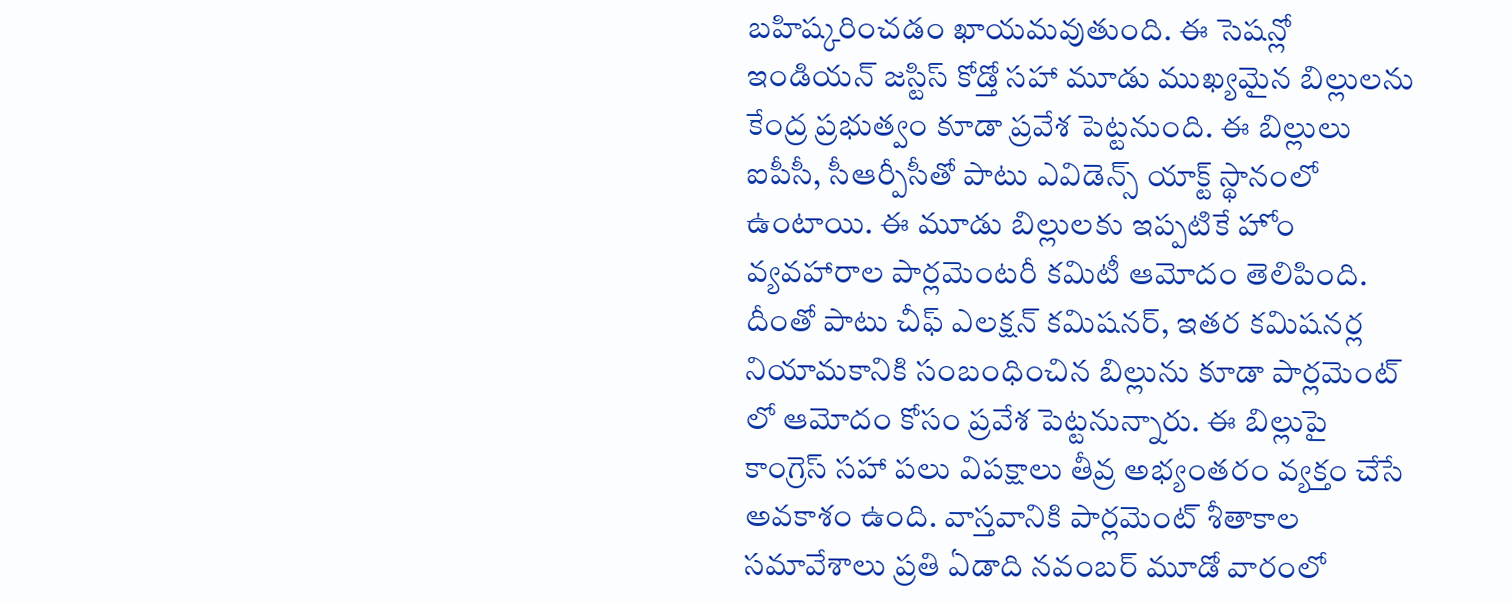బహిష్కరించడం ఖాయమవుతుంది. ఈ సెషన్లో ఇండియన్ జస్టిస్ కోడ్తో సహా మూడు ముఖ్యమైన బిల్లులను కేంద్ర ప్రభుత్వం కూడా ప్రవేశ పెట్టనుంది. ఈ బిల్లులు ఐపీసీ, సీఆర్పీసీతో పాటు ఎవిడెన్స్ యాక్ట్ స్థానంలో ఉంటాయి. ఈ మూడు బిల్లులకు ఇప్పటికే హోం వ్యవహారాల పార్లమెంటరీ కమిటీ ఆమోదం తెలిపింది. దీంతో పాటు చీఫ్ ఎలక్షన్ కమిషనర్, ఇతర కమిషనర్ల నియామకానికి సంబంధించిన బిల్లును కూడా పార్లమెంట్ లో ఆమోదం కోసం ప్రవేశ పెట్టనున్నారు. ఈ బిల్లుపై కాంగ్రెస్ సహా పలు విపక్షాలు తీవ్ర అభ్యంతరం వ్యక్తం చేసే అవకాశం ఉంది. వాస్తవానికి పార్లమెంట్ శీతాకాల సమావేశాలు ప్రతి ఏడాది నవంబర్ మూడో వారంలో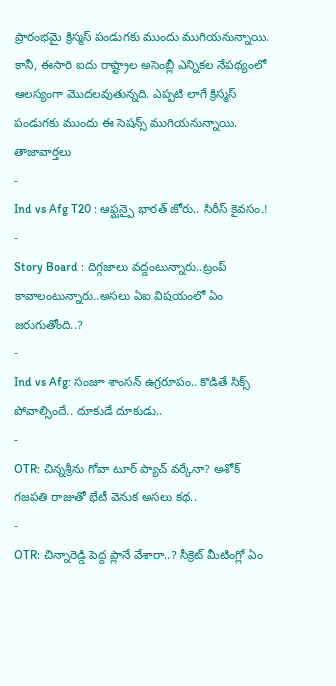ప్రారంభమై క్రిస్మస్ పండుగకు ముందు ముగియనున్నాయి. కానీ, ఈసారి ఐదు రాష్ట్రాల అసెంబ్లీ ఎన్నికల నేపథ్యంలో ఆలస్యంగా మొదలవుతున్నది. ఎప్పటి లాగే క్రిస్మస్ పండుగకు ముందు ఈ సెషన్స్ ముగియనున్నాయి.
తాజావార్తలు
-
Ind vs Afg T20 : ఆఫ్ఘన్పై భారత్ జోరు.. సిరీస్ కైవసం.!
-
Story Board : దిగ్గజాలు వద్దంటున్నారు..ట్రంప్ కావాలంటున్నారు..అసలు ఏఐ విషయంలో ఏం జరుగుతోంది..?
-
Ind vs Afg: సంజూ శాంసన్ ఉగ్రరూపం.. కొడితే సిక్స్ పోవాల్సిందే.. దూకుడే దూకుడు..
-
OTR: చిన్నశ్రీను గోవా టూర్ ప్యాచ్ వర్కేనా? అశోక్ గజపతి రాజుతో భేటీ వెనుక అసలు కథ..
-
OTR: చిన్నారెడ్డి పెద్ద ప్లానే వేశారా..? సీక్రెట్ మీటింగ్లో ఏం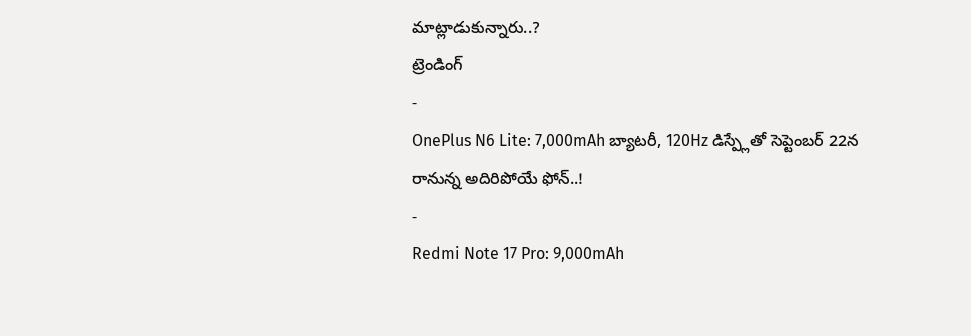మాట్లాడుకున్నారు..?
ట్రెండింగ్
-
OnePlus N6 Lite: 7,000mAh బ్యాటరీ, 120Hz డిస్ప్లేతో సెప్టెంబర్ 22న రానున్న అదిరిపోయే ఫోన్..!
-
Redmi Note 17 Pro: 9,000mAh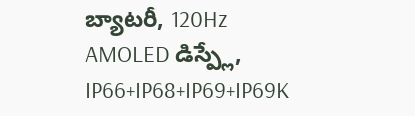బ్యాటరీ, 120Hz AMOLED డిస్ప్లే, IP66+IP68+IP69+IP69K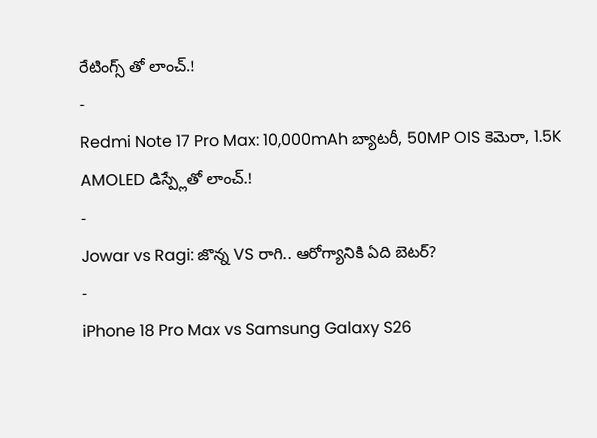రేటింగ్స్ తో లాంచ్.!
-
Redmi Note 17 Pro Max: 10,000mAh బ్యాటరీ, 50MP OIS కెమెరా, 1.5K AMOLED డిస్ప్లేతో లాంచ్.!
-
Jowar vs Ragi: జొన్న VS రాగి.. ఆరోగ్యానికి ఏది బెటర్?
-
iPhone 18 Pro Max vs Samsung Galaxy S26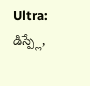Ultra: డిస్ప్లే,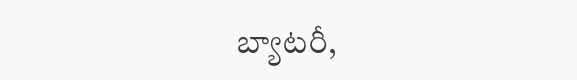బ్యాటరీ,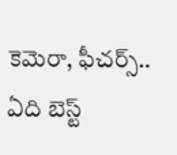కెమెరా, ఫీచర్స్.. ఏది బెస్ట్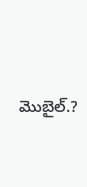మొబైల్.?